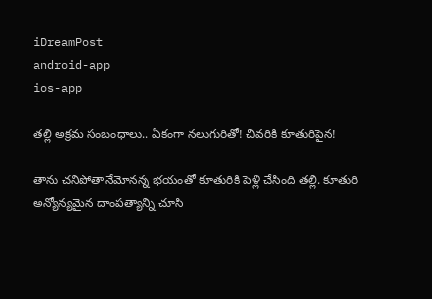iDreamPost
android-app
ios-app

తల్లి అక్రమ సంబంధాలు.. ఏకంగా నలుగురితో! చివరికి కూతురిపైన!

తాను చనిపోతానేమోనన్న భయంతో కూతురికి పెళ్లి చేసింది తల్లి. కూతురి అన్యోన్యమైన దాంపత్యాన్ని చూసి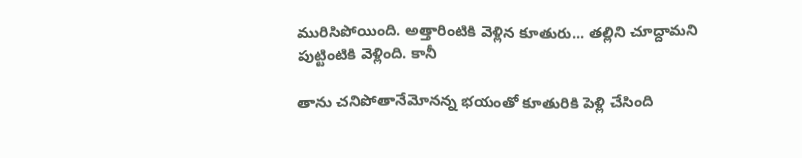మురిసిపోయింది. అత్తారింటికి వెళ్లిన కూతురు... తల్లిని చూద్దామని పుట్టింటికి వెళ్లింది. కానీ

తాను చనిపోతానేమోనన్న భయంతో కూతురికి పెళ్లి చేసింది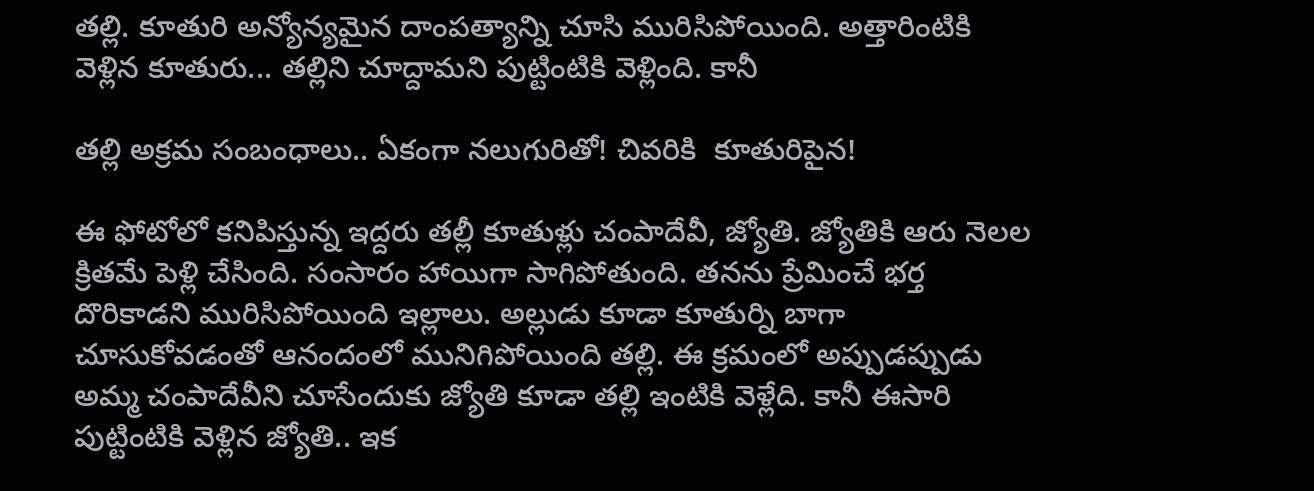తల్లి. కూతురి అన్యోన్యమైన దాంపత్యాన్ని చూసి మురిసిపోయింది. అత్తారింటికి వెళ్లిన కూతురు... తల్లిని చూద్దామని పుట్టింటికి వెళ్లింది. కానీ

తల్లి అక్రమ సంబంధాలు.. ఏకంగా నలుగురితో! చివరికి  కూతురిపైన!

ఈ ఫోటోలో కనిపిస్తున్న ఇద్దరు తల్లీ కూతుళ్లు చంపాదేవీ, జ్యోతి. జ్యోతికి ఆరు నెలల క్రితమే పెళ్లి చేసింది. సంసారం హాయిగా సాగిపోతుంది. తనను ప్రేమించే భర్త దొరికాడని మురిసిపోయింది ఇల్లాలు. అల్లుడు కూడా కూతుర్ని బాగా చూసుకోవడంతో ఆనందంలో మునిగిపోయింది తల్లి. ఈ క్రమంలో అప్పుడప్పుడు  అమ్మ చంపాదేవీని చూసేందుకు జ్యోతి కూడా తల్లి ఇంటికి వెళ్లేది. కానీ ఈసారి పుట్టింటికి వెళ్లిన జ్యోతి.. ఇక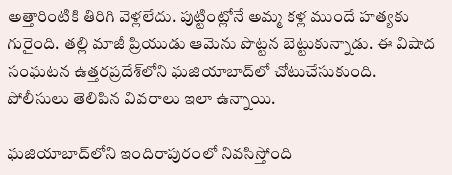అత్తారింటికి తిరిగి వెళ్లలేదు. పుట్టింట్లోనే అమ్మ కళ్ల ముందే హత్యకు గురైంది. తల్లి మాజీ ప్రియుడు ఆమెను పొట్టన బెట్టుకున్నాడు. ఈ విషాద సంఘటన ఉత్తరప్రదేశ్‌లోని ఘజియాబాద్‌లో చోటుచేసుకుంది. పోలీసులు తెలిపిన వివరాలు ఇలా ఉన్నాయి.

ఘజియాబాద్‌లోని ఇందిరాపురంలో నివసిస్తోంది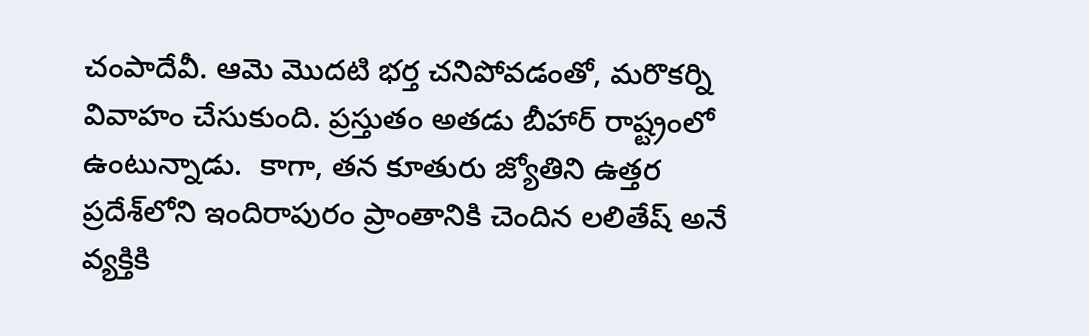చంపాదేవీ. ఆమె మొదటి భర్త చనిపోవడంతో, మరొకర్ని వివాహం చేసుకుంది. ప్రస్తుతం అతడు బీహార్ రాష్ట్రంలో ఉంటున్నాడు.  కాగా, తన కూతురు జ్యోతిని ఉత్తర ప్రదేశ్‌లోని ఇందిరాపురం ప్రాంతానికి చెందిన లలితేష్ అనే వ్యక్తికి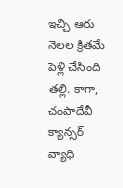ఇచ్చి ఆరు నెలల క్రితమే పెళ్లి చేసింది తల్లి. కాగా, చంపాదేవీ క్యాన్సర్ వ్యాధి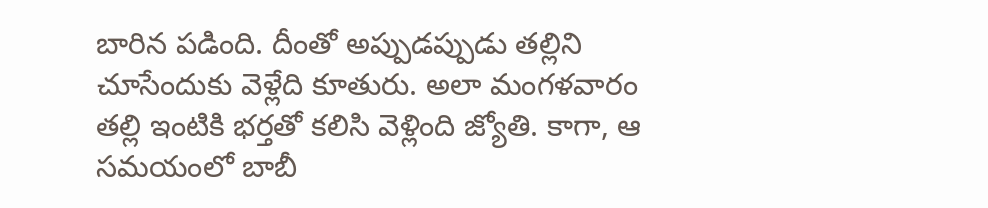బారిన పడింది. దీంతో అప్పుడప్పుడు తల్లిని చూసేందుకు వెళ్లేది కూతురు. అలా మంగళవారం తల్లి ఇంటికి భర్తతో కలిసి వెళ్లింది జ్యోతి. కాగా, ఆ సమయంలో బాబీ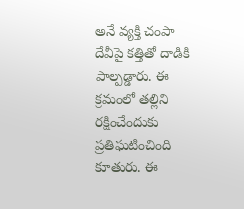అనే వ్యక్తి చంపా దేవీపై కత్తితో దాడికి పాల్పడ్డారు. ఈ క్రమంలో తల్లిని రక్షించేందుకు ప్రతిఘటించింది కూతురు. ఈ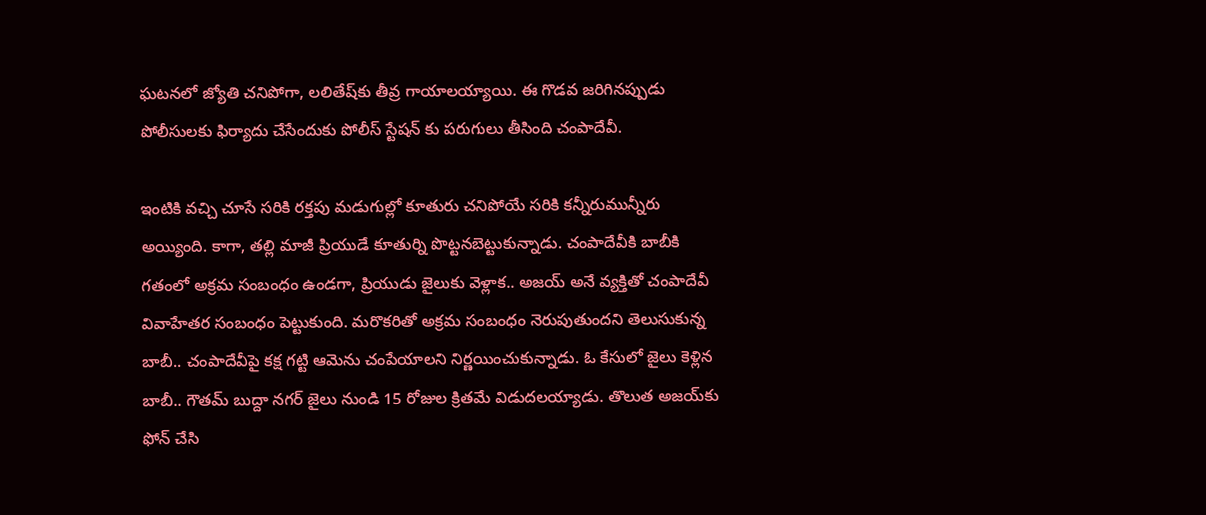ఘటనలో జ్యోతి చనిపోగా, లలితేష్‌కు తీవ్ర గాయాలయ్యాయి. ఈ గొడవ జరిగినప్పుడు పోలీసులకు ఫిర్యాదు చేసేందుకు పోలీస్ స్టేషన్ కు పరుగులు తీసింది చంపాదేవీ.

ఇంటికి వచ్చి చూసే సరికి రక్తపు మడుగుల్లో కూతురు చనిపోయే సరికి కన్నీరుమున్నీరు అయ్యింది. కాగా, తల్లి మాజీ ప్రియుడే కూతుర్ని పొట్టనబెట్టుకున్నాడు. చంపాదేవీకి బాబీకి గతంలో అక్రమ సంబంధం ఉండగా, ప్రియుడు జైలుకు వెళ్లాక.. అజయ్ అనే వ్యక్తితో చంపాదేవీ వివాహేతర సంబంధం పెట్టుకుంది. మరొకరితో అక్రమ సంబంధం నెరుపుతుందని తెలుసుకున్న బాబీ.. చంపాదేవీపై కక్ష గట్టి ఆమెను చంపేయాలని నిర్ణయించుకున్నాడు. ఓ కేసులో జైలు కెళ్లిన బాబీ.. గౌతమ్ బుద్దా నగర్ జైలు నుండి 15 రోజుల క్రితమే విడుదలయ్యాడు. తొలుత అజయ్‌కు ఫోన్ చేసి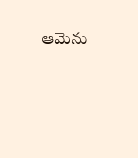ఆమెను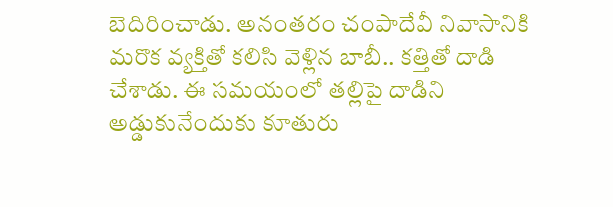బెదిరించాడు. అనంతరం చంపాదేవీ నివాసానికి మరొక వ్యక్తితో కలిసి వెళ్లిన బాబీ.. కత్తితో దాడి చేశాడు. ఈ సమయంలో తల్లిపై దాడిని అడ్డుకునేందుకు కూతురు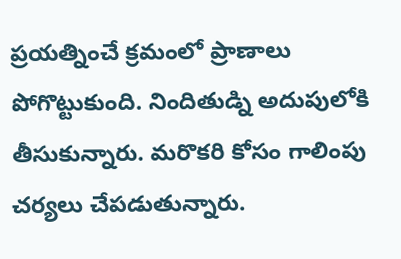ప్రయత్నించే క్రమంలో ప్రాణాలు పోగొట్టుకుంది. నిందితుడ్ని అదుపులోకి తీసుకున్నారు. మరొకరి కోసం గాలింపు చర్యలు చేపడుతున్నారు.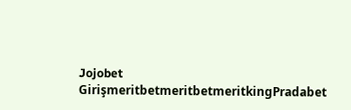Jojobet GirişmeritbetmeritbetmeritkingPradabet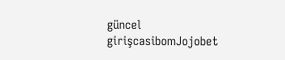güncel girişcasibomJojobet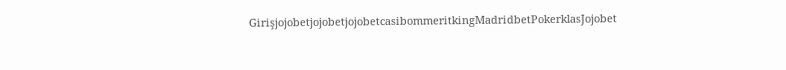GirişjojobetjojobetjojobetcasibommeritkingMadridbetPokerklasJojobet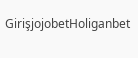GirişjojobetHoliganbet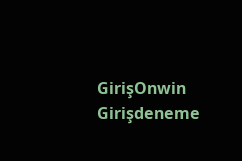GirişOnwin Girişdeneme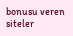bonusu veren siteler